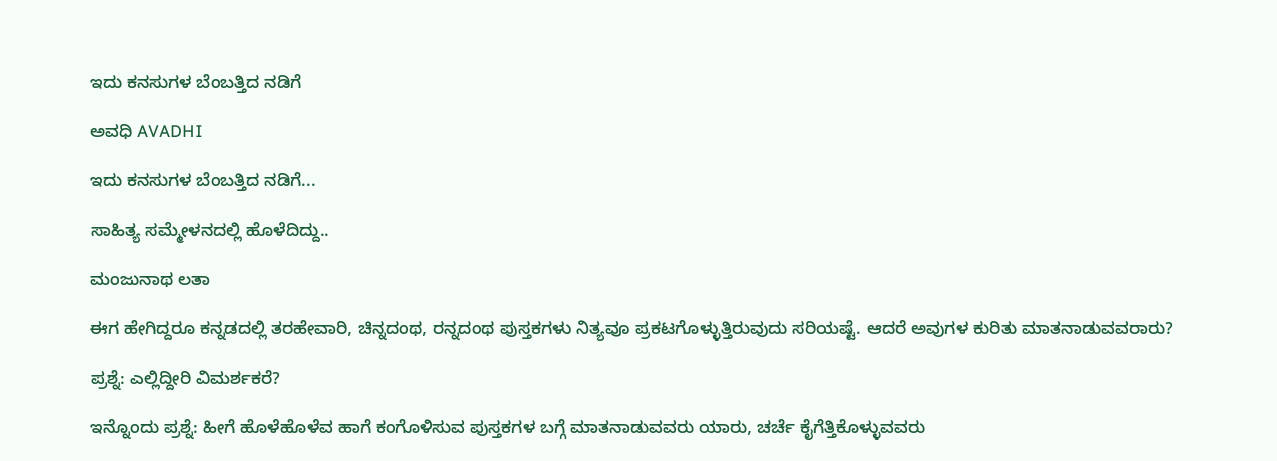ಇದು ಕನಸುಗಳ ಬೆಂಬತ್ತಿದ ನಡಿಗೆ‍

ಅವಧಿ AVADHI

ಇದು ಕನಸುಗಳ ಬೆಂಬತ್ತಿದ ನಡಿಗೆ...

ಸಾಹಿತ್ಯ ಸಮ್ಮೇಳನದಲ್ಲಿ ಹೊಳೆದಿದ್ದು..

ಮಂಜುನಾಥ ಲತಾ

ಈಗ ಹೇಗಿದ್ದರೂ ಕನ್ನಡದಲ್ಲಿ ತರಹೇವಾರಿ, ಚಿನ್ನದಂಥ, ರನ್ನದಂಥ ಪುಸ್ತಕಗಳು ನಿತ್ಯವೂ ಪ್ರಕಟಗೊಳ್ಳುತ್ತಿರುವುದು ಸರಿಯಷ್ಟೆ. ಆದರೆ ಅವುಗಳ ಕುರಿತು ಮಾತನಾಡುವವರಾರು?

ಪ್ರಶ್ನೆ: ಎಲ್ಲಿದ್ದೀರಿ ವಿಮರ್ಶಕರೆ?

ಇನ್ನೊಂದು ಪ್ರಶ್ನೆ: ಹೀಗೆ ಹೊಳೆಹೊಳೆವ ಹಾಗೆ ಕಂಗೊಳಿಸುವ ಪುಸ್ತಕಗಳ ಬಗ್ಗೆ ಮಾತನಾಡುವವರು ಯಾರು, ಚರ್ಚೆ ಕೈಗೆತ್ತಿಕೊಳ್ಳುವವರು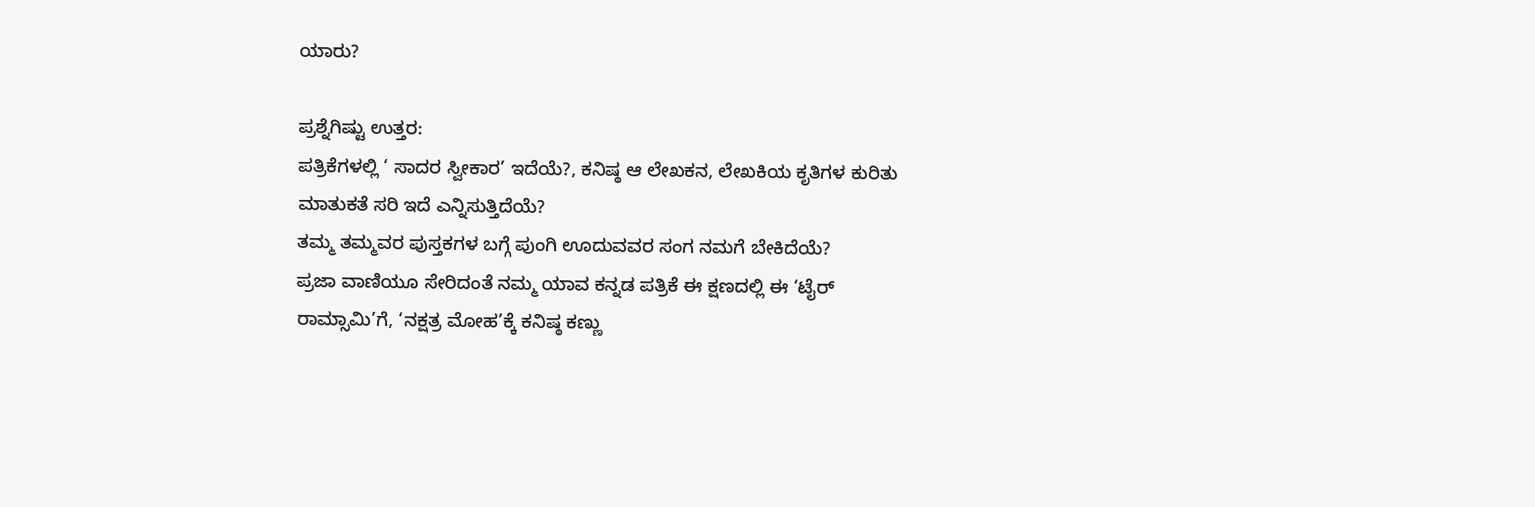ಯಾರು?

ಪ್ರಶ್ನೆಗಿಷ್ಟು ಉತ್ತರ:
ಪತ್ರಿಕೆಗಳಲ್ಲಿ ‘ ಸಾದರ ಸ್ವೀಕಾರ’ ಇದೆಯೆ?, ಕನಿಷ್ಠ ಆ ಲೇಖಕನ, ಲೇಖಕಿಯ ಕೃತಿಗಳ ಕುರಿತು ಮಾತುಕತೆ ಸರಿ ಇದೆ ಎನ್ನಿಸುತ್ತಿದೆಯೆ?
ತಮ್ಮ ತಮ್ಮವರ ಪುಸ್ತಕಗಳ ಬಗ್ಗೆ ಪುಂಗಿ ಊದುವವರ ಸಂಗ ನಮಗೆ ಬೇಕಿದೆಯೆ?
ಪ್ರಜಾ ವಾಣಿಯೂ ಸೇರಿದಂತೆ ನಮ್ಮ ಯಾವ ಕನ್ನಡ ಪತ್ರಿಕೆ ಈ ಕ್ಷಣದಲ್ಲಿ ಈ ‘ಟೈರ್ ರಾಮ್ಸಾಮಿ’ಗೆ, ‘ನಕ್ಷತ್ರ ಮೋಹ’ಕ್ಕೆ ಕನಿಷ್ಠ ಕಣ್ಣು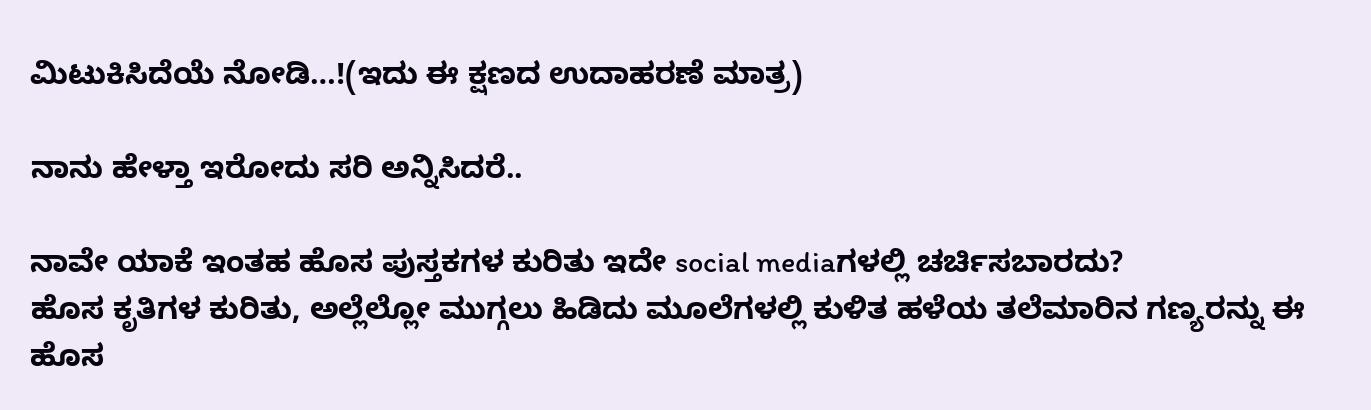ಮಿಟುಕಿಸಿದೆಯೆ ನೋಡಿ…!(ಇದು ಈ ಕ್ಷಣದ ಉದಾಹರಣೆ ಮಾತ್ರ)

ನಾನು ಹೇಳ್ತಾ ಇರೋದು ಸರಿ ಅನ್ನಿಸಿದರೆ..

ನಾವೇ ಯಾಕೆ ಇಂತಹ ಹೊಸ ಪುಸ್ತಕಗಳ ಕುರಿತು ಇದೇ social mediaಗಳಲ್ಲಿ ಚರ್ಚಿಸಬಾರದು?
ಹೊಸ ಕೃತಿಗಳ ಕುರಿತು, ಅಲ್ಲೆಲ್ಲೋ ಮುಗ್ಗಲು ಹಿಡಿದು ಮೂಲೆಗಳಲ್ಲಿ ಕುಳಿತ ಹಳೆಯ ತಲೆಮಾರಿನ ಗಣ್ಯರನ್ನು ಈ ಹೊಸ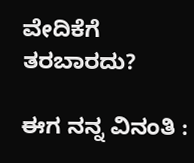ವೇದಿಕೆಗೆ ತರಬಾರದು?

ಈಗ ನನ್ನ ವಿನಂತಿ :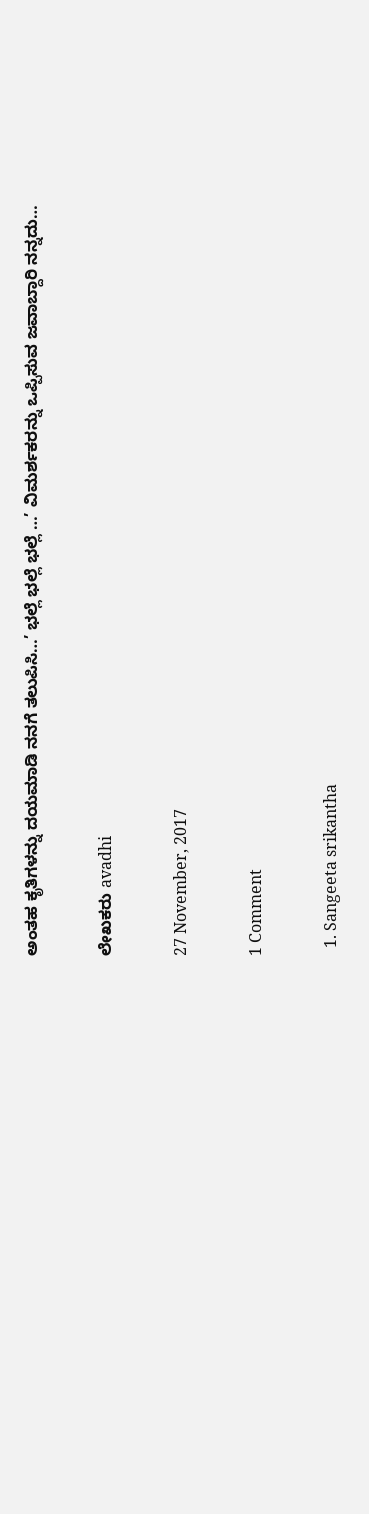ಅಂತಹ ಕೃತಿಗಳನ್ನು ದಯಮಾಡಿ ನನಗೆ ತಲುಪಿಸಿ…’ ಭಲ್ಲೆ ಭಲ್ಲೆ ಭಲ್ಲೆ …’ ವಿಮರ್ಶಕರನ್ನು ಒಪ್ಪಿಸುವ ಜವಾಬ್ದಾರಿ ನನ್ನದು…

ಲೇಖಕರು avadhi

27 November, 2017

1 Comment

  1. Sangeeta srikantha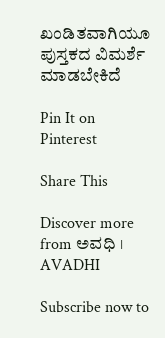ಖಂಡಿತವಾಗಿಯೂ ಪುಸ್ತಕದ ವಿಮರ್ಶೆ ಮಾಡಬೇಕಿದೆ

Pin It on Pinterest

Share This

Discover more from ಅವಧಿ । AVADHI

Subscribe now to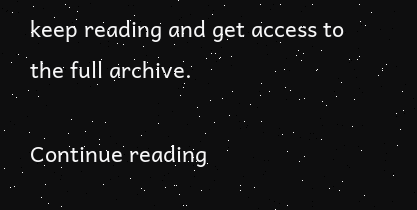keep reading and get access to the full archive.

Continue reading